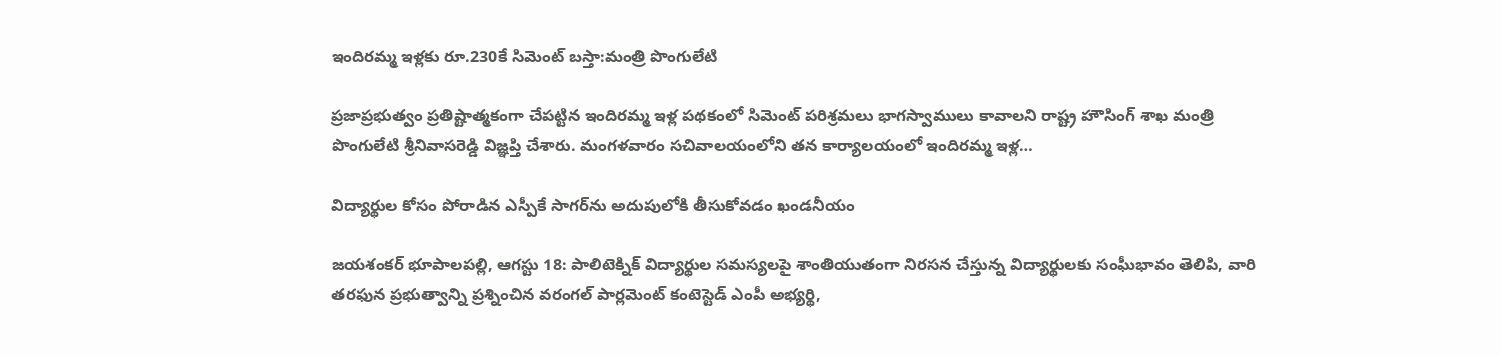ఇందిరమ్మ ఇళ్లకు రూ.230కే సిమెంట్ బస్తా:మంత్రి పొంగులేటి

ప్రజాప్రభుత్వం ప్రతిష్టాత్మకంగా చేపట్టిన ఇందిరమ్మ ఇళ్ల పథకంలో సిమెంట్ పరిశ్రమలు భాగస్వాములు కావాలని రాష్ట్ర హౌసింగ్ శాఖ మంత్రి పొంగులేటి శ్రీనివాసరెడ్డి విజ్ఞప్తి చేశారు. మంగళవారం సచివాలయంలోని తన కార్యాలయంలో ఇందిరమ్మ ఇళ్ల…

విద్యార్థుల కోసం పోరాడిన ఎస్పీకే సాగర్‌ను అదుపులోకి తీసుకోవడం ఖండనీయం

జయశంకర్ భూపాలపల్లి, ఆగస్టు 18: పాలిటెక్నిక్‌ విద్యార్థుల సమస్యలపై శాంతియుతంగా నిరసన చేస్తున్న విద్యార్థులకు సంఘీభావం తెలిపి, వారి తరఫున ప్రభుత్వాన్ని ప్రశ్నించిన వరంగల్ పార్లమెంట్‌ కంటెస్టెడ్‌ ఎంపీ అభ్యర్థి,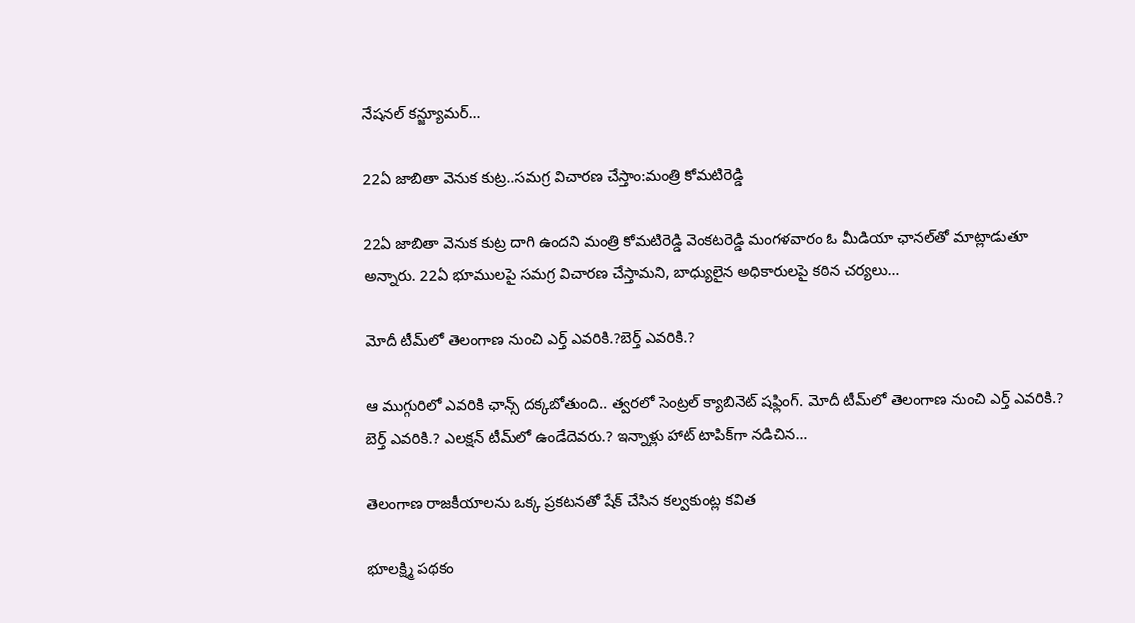నేషనల్‌ కన్జ్యూమర్‌…

22ఏ జాబితా వెనుక కుట్ర..సమగ్ర విచారణ చేస్తాం:మంత్రి కోమటిరెడ్డి

22ఏ జాబితా వెనుక కుట్ర దాగి ఉందని మంత్రి కోమటిరెడ్డి వెంకటరెడ్డి మంగళవారం ఓ మీడియా ఛానల్‌తో మాట్లాడుతూ అన్నారు. 22ఏ భూములపై సమగ్ర విచారణ చేస్తామని, బాధ్యులైన అధికారులపై కఠిన చర్యలు…

మోదీ టీమ్‌లో తెలంగాణ నుంచి ఎర్త్ ఎవరికి.?బెర్త్ ఎవరికి.?

ఆ ముగ్గురిలో ఎవరికి ఛాన్స్ దక్కబోతుంది.. త్వరలో సెంట్రల్ క్యాబినెట్ షఫ్లింగ్. మోదీ టీమ్‌లో తెలంగాణ నుంచి ఎర్త్ ఎవరికి.? బెర్త్ ఎవరికి.? ఎలక్షన్ టీమ్‌లో ఉండేదెవరు.? ఇన్నాళ్లు హాట్ టాపిక్‌గా నడిచిన…

తెలంగాణ రాజకీయాలను ఒక్క ప్రకటనతో షేక్ చేసిన కల్వకుంట్ల కవిత

భూలక్ష్మి పథకం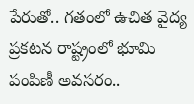పేరుతో.. గతంలో ఉచిత వైద్య ప్రకటన రాష్ట్రంలో భూమి పంపిణీ అవసరం..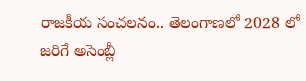రాజకీయ సంచలనం.. తెలంగాణలో 2028 లో జరిగే అసెంబ్లీ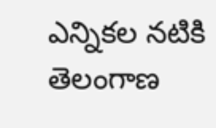ఎన్నికల నటికి తెలంగాణ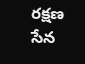రక్షణ సేన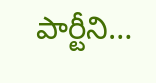పార్టీని…